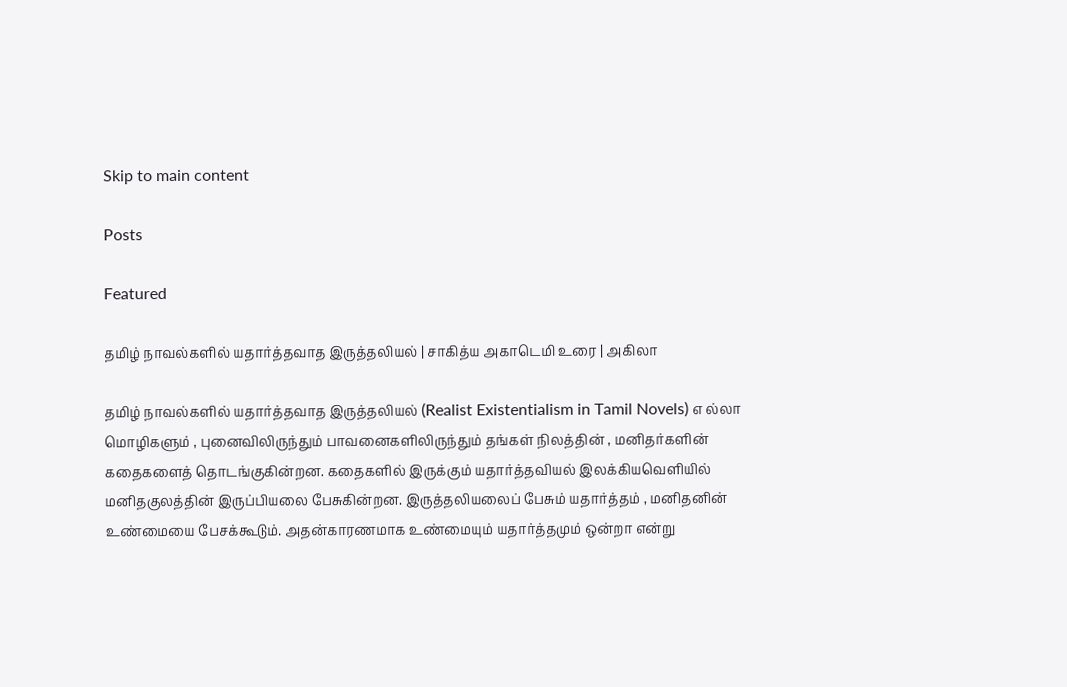Skip to main content

Posts

Featured

தமிழ் நாவல்களில் யதார்த்தவாத இருத்தலியல் | சாகித்ய அகாடெமி உரை | அகிலா

தமிழ் நாவல்களில் யதார்த்தவாத இருத்தலியல் (Realist Existentialism in Tamil Novels) எ ல்லா மொழிகளும் , புனைவிலிருந்தும் பாவனைகளிலிருந்தும் தங்கள் நிலத்தின் , மனிதர்களின் கதைகளைத் தொடங்குகின்றன. கதைகளில் இருக்கும் யதார்த்தவியல் இலக்கியவெளியில் மனிதகுலத்தின் இருப்பியலை பேசுகின்றன. இருத்தலியலைப் பேசும் யதார்த்தம் , மனிதனின் உண்மையை பேசக்கூடும். அதன்காரணமாக உண்மையும் யதார்த்தமும் ஒன்றா என்று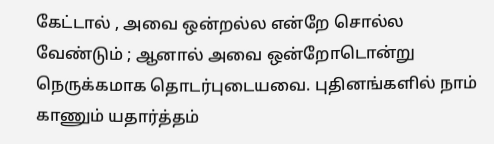கேட்டால் , அவை ஒன்றல்ல என்றே சொல்ல வேண்டும் ; ஆனால் அவை ஒன்றோடொன்று நெருக்கமாக தொடர்புடையவை. புதினங்களில் நாம் காணும் யதார்த்தம்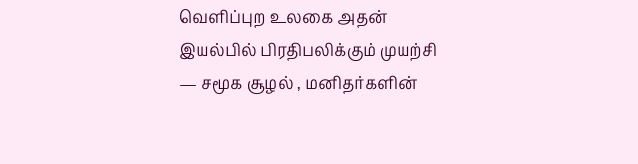வெளிப்புற உலகை அதன் இயல்பில் பிரதிபலிக்கும் முயற்சி — சமூக சூழல் , மனிதர்களின்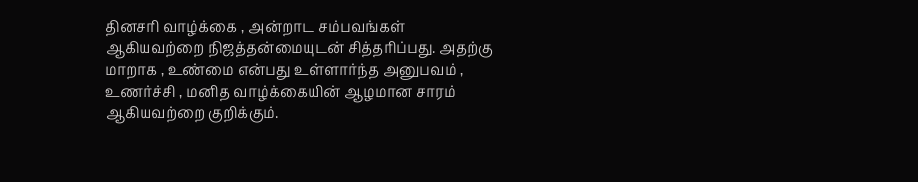தினசரி வாழ்க்கை , அன்றாட சம்பவங்கள் ஆகியவற்றை நிஜத்தன்மையுடன் சித்தரிப்பது. அதற்கு மாறாக , உண்மை என்பது உள்ளார்ந்த அனுபவம் , உணர்ச்சி , மனித வாழ்க்கையின் ஆழமான சாரம் ஆகியவற்றை குறிக்கும்.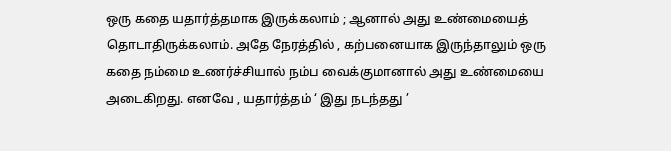ஒரு கதை யதார்த்தமாக இருக்கலாம் ; ஆனால் அது உண்மையைத் தொடாதிருக்கலாம். அதே நேரத்தில் , கற்பனையாக இருந்தாலும் ஒரு கதை நம்மை உணர்ச்சியால் நம்ப வைக்குமானால் அது உண்மையை அடைகிறது. எனவே , யதார்த்தம் ‘ இது நடந்தது ’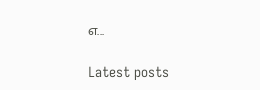எ...

Latest posts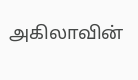அகிலாவின்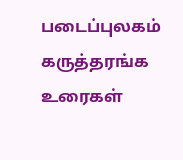படைப்புலகம் கருத்தரங்க உரைகள்